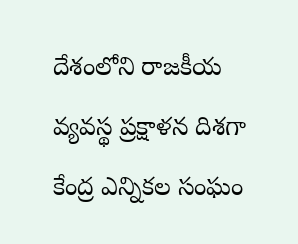దేశంలోని రాజకీయ వ్యవస్థ ప్రక్షాళన దిశగా కేంద్ర ఎన్నికల సంఘం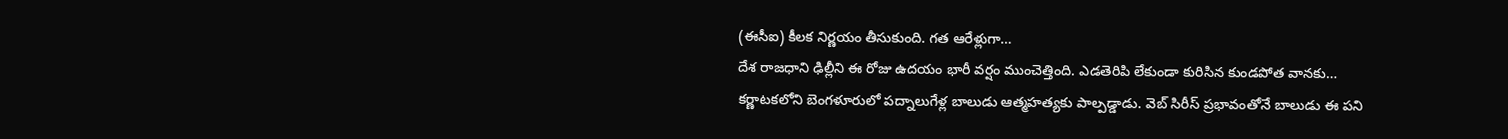(ఈసీఐ) కీలక నిర్ణయం తీసుకుంది. గత ఆరేళ్లుగా…
దేశ రాజధాని ఢిల్లీని ఈ రోజు ఉదయం భారీ వర్షం ముంచెత్తింది. ఎడతెరిపి లేకుండా కురిసిన కుండపోత వానకు…
కర్ణాటకలోని బెంగళూరులో పద్నాలుగేళ్ల బాలుడు ఆత్మహత్యకు పాల్పడ్డాడు. వెబ్ సిరీస్ ప్రభావంతోనే బాలుడు ఈ పని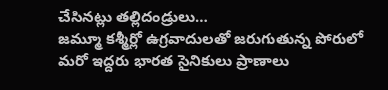చేసినట్లు తల్లిదండ్రులు…
జమ్మూ కశ్మీర్లో ఉగ్రవాదులతో జరుగుతున్న పోరులో మరో ఇద్దరు భారత సైనికులు ప్రాణాలు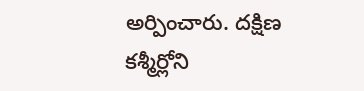అర్పించారు. దక్షిణ కశ్మీర్లోని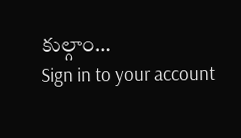కుల్గాం…
Sign in to your account